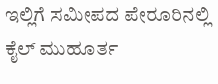ಇಲ್ಲಿಗೆ ಸಮೀಪದ ಪೇರೂರಿನಲ್ಲಿ ಕೈಲ್ ಮುಹೂರ್ತ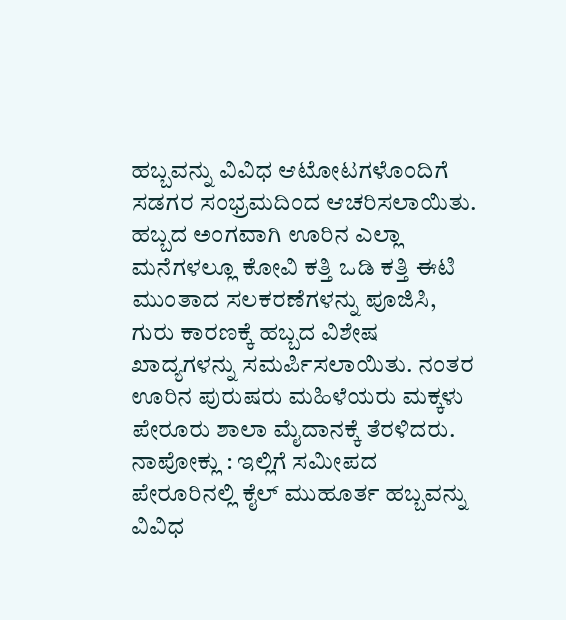ಹಬ್ಬವನ್ನು ವಿವಿಧ ಆಟೋಟಗಳೊಂದಿಗೆ ಸಡಗರ ಸಂಭ್ರಮದಿಂದ ಆಚರಿಸಲಾಯಿತು. ಹಬ್ಬದ ಅಂಗವಾಗಿ ಊರಿನ ಎಲ್ಲಾ ಮನೆಗಳಲ್ಲೂ ಕೋವಿ ಕತ್ತಿ ಒಡಿ ಕತ್ತಿ ಈಟಿ ಮುಂತಾದ ಸಲಕರಣೆಗಳನ್ನು ಪೂಜಿಸಿ, ಗುರು ಕಾರಣಕ್ಕೆ ಹಬ್ಬದ ವಿಶೇಷ ಖಾದ್ಯಗಳನ್ನು ಸಮರ್ಪಿಸಲಾಯಿತು. ನಂತರ ಊರಿನ ಪುರುಷರು ಮಹಿಳೆಯರು ಮಕ್ಕಳು ಪೇರೂರು ಶಾಲಾ ಮೈದಾನಕ್ಕೆ ತೆರಳಿದರು.
ನಾಪೋಕ್ಲು : ಇಲ್ಲಿಗೆ ಸಮೀಪದ ಪೇರೂರಿನಲ್ಲಿ ಕೈಲ್ ಮುಹೂರ್ತ ಹಬ್ಬವನ್ನು ವಿವಿಧ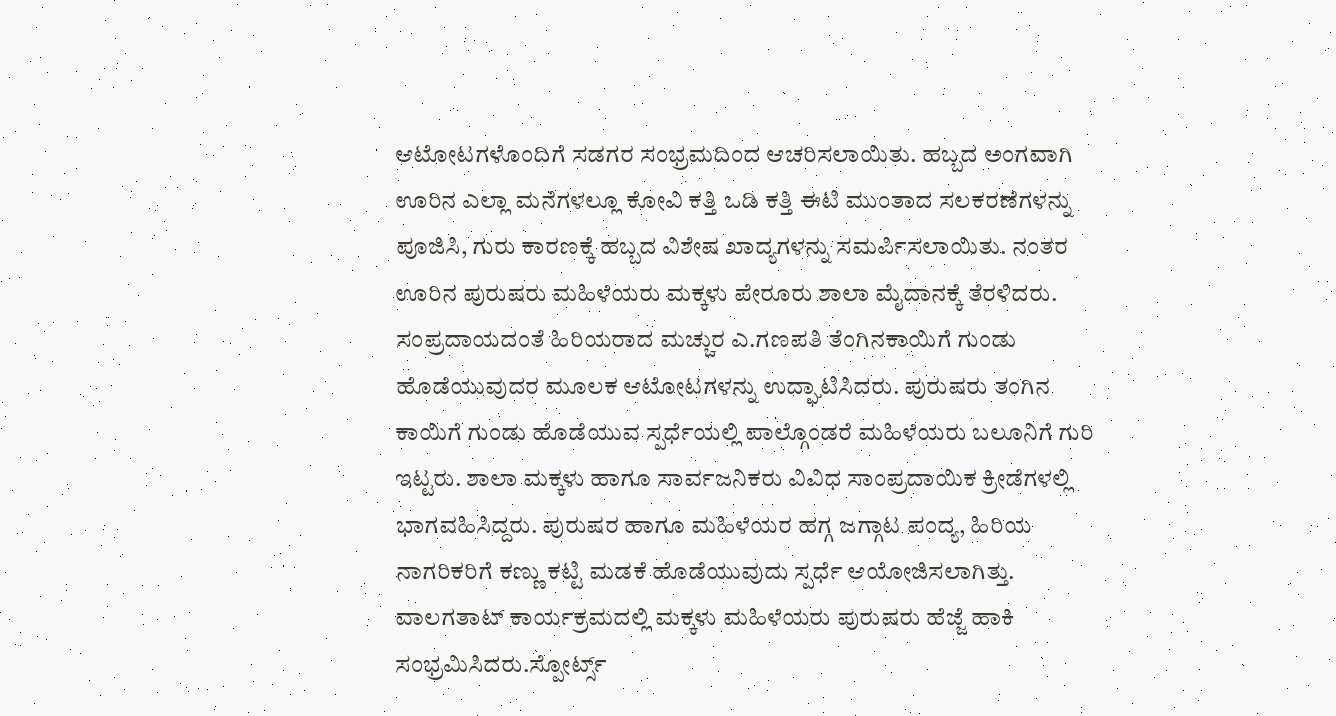ಆಟೋಟಗಳೊಂದಿಗೆ ಸಡಗರ ಸಂಭ್ರಮದಿಂದ ಆಚರಿಸಲಾಯಿತು. ಹಬ್ಬದ ಅಂಗವಾಗಿ ಊರಿನ ಎಲ್ಲಾ ಮನೆಗಳಲ್ಲೂ ಕೋವಿ ಕತ್ತಿ ಒಡಿ ಕತ್ತಿ ಈಟಿ ಮುಂತಾದ ಸಲಕರಣೆಗಳನ್ನು ಪೂಜಿಸಿ, ಗುರು ಕಾರಣಕ್ಕೆ ಹಬ್ಬದ ವಿಶೇಷ ಖಾದ್ಯಗಳನ್ನು ಸಮರ್ಪಿಸಲಾಯಿತು. ನಂತರ ಊರಿನ ಪುರುಷರು ಮಹಿಳೆಯರು ಮಕ್ಕಳು ಪೇರೂರು ಶಾಲಾ ಮೈದಾನಕ್ಕೆ ತೆರಳಿದರು.
ಸಂಪ್ರದಾಯದಂತೆ ಹಿರಿಯರಾದ ಮಚ್ಚುರ ಎ.ಗಣಪತಿ ತೆಂಗಿನಕಾಯಿಗೆ ಗುಂಡು ಹೊಡೆಯುವುದರ ಮೂಲಕ ಆಟೋಟಗಳನ್ನು ಉದ್ಘಾಟಿಸಿದರು. ಪುರುಷರು ತಂಗಿನ ಕಾಯಿಗೆ ಗುಂಡು ಹೊಡೆಯುವ ಸ್ಪರ್ಧೆಯಲ್ಲಿ ಪಾಲ್ಗೊಂಡರೆ ಮಹಿಳೆಯರು ಬಲೂನಿಗೆ ಗುರಿ ಇಟ್ಟರು. ಶಾಲಾ ಮಕ್ಕಳು ಹಾಗೂ ಸಾರ್ವಜನಿಕರು ವಿವಿಧ ಸಾಂಪ್ರದಾಯಿಕ ಕ್ರೀಡೆಗಳಲ್ಲಿ ಭಾಗವಹಿಸಿದ್ದರು. ಪುರುಷರ ಹಾಗೂ ಮಹಿಳೆಯರ ಹಗ್ಗ ಜಗ್ಗಾಟ ಪಂದ್ಯ, ಹಿರಿಯ ನಾಗರಿಕರಿಗೆ ಕಣ್ಣು ಕಟ್ಟಿ ಮಡಕೆ ಹೊಡೆಯುವುದು ಸ್ಪರ್ಧೆ ಆಯೋಜಿಸಲಾಗಿತ್ತು. ವಾಲಗತಾಟ್ ಕಾರ್ಯಕ್ರಮದಲ್ಲಿ ಮಕ್ಕಳು ಮಹಿಳೆಯರು ಪುರುಷರು ಹೆಜ್ಜೆ ಹಾಕಿ ಸಂಭ್ರಮಿಸಿದರು.ಸ್ಪೋರ್ಟ್ಸ್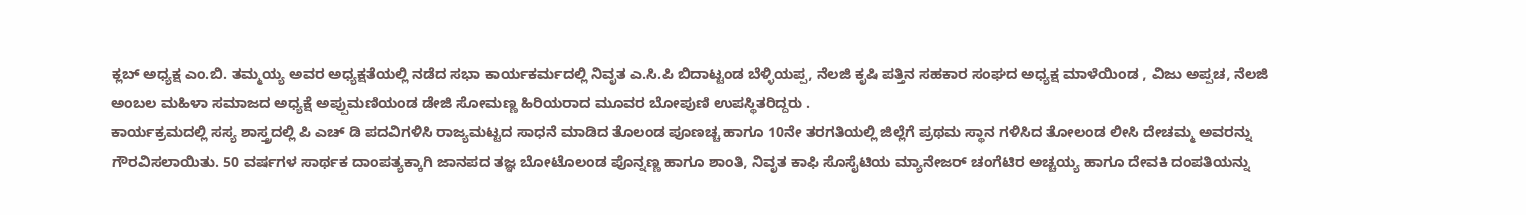ಕ್ಲಬ್ ಅಧ್ಯಕ್ಷ ಎಂ.ಬಿ. ತಮ್ಮಯ್ಯ ಅವರ ಅಧ್ಯಕ್ಷತೆಯಲ್ಲಿ ನಡೆದ ಸಭಾ ಕಾರ್ಯಕರ್ಮದಲ್ಲಿ ನಿವೃತ ಎ.ಸಿ.ಪಿ ಬಿದಾಟ್ಟಂಡ ಬೆಳ್ಳಿಯಪ್ಪ, ನೆಲಜಿ ಕೃಷಿ ಪತ್ತಿನ ಸಹಕಾರ ಸಂಘದ ಅಧ್ಯಕ್ಷ ಮಾಳೆಯಿಂಡ , ವಿಜು ಅಪ್ಪಚ, ನೆಲಜಿ ಅಂಬಲ ಮಹಿಳಾ ಸಮಾಜದ ಅಧ್ಯಕ್ಷೆ ಅಪ್ಪುಮಣಿಯಂಡ ಡೇಜಿ ಸೋಮಣ್ಣ ಹಿರಿಯರಾದ ಮೂವರ ಬೋಪುಣಿ ಉಪಸ್ಥಿತರಿದ್ದರು .
ಕಾರ್ಯಕ್ರಮದಲ್ಲಿ ಸಸ್ಯ ಶಾಸ್ತ್ರದಲ್ಲಿ ಪಿ ಎಚ್ ಡಿ ಪದವಿಗಳಿಸಿ ರಾಜ್ಯಮಟ್ಟದ ಸಾಧನೆ ಮಾಡಿದ ತೊಲಂಡ ಪೂಣಚ್ಚ ಹಾಗೂ 10ನೇ ತರಗತಿಯಲ್ಲಿ ಜಿಲ್ಲೆಗೆ ಪ್ರಥಮ ಸ್ಥಾನ ಗಳಿಸಿದ ತೋಲಂಡ ಲೀಸಿ ದೇಚಮ್ಮ ಅವರನ್ನು ಗೌರವಿಸಲಾಯಿತು. 50 ವರ್ಷಗಳ ಸಾರ್ಥಕ ದಾಂಪತ್ಯಕ್ಕಾಗಿ ಜಾನಪದ ತಜ್ಞ ಬೋಟೊಲಂಡ ಪೊನ್ನಣ್ಣ ಹಾಗೂ ಶಾಂತಿ, ನಿವೃತ ಕಾಫಿ ಸೊಸೈಟಿಯ ಮ್ಯಾನೇಜರ್ ಚಂಗೆಟಿರ ಅಚ್ಚಯ್ಯ ಹಾಗೂ ದೇವಕಿ ದಂಪತಿಯನ್ನು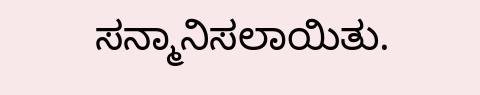ಸನ್ಮಾನಿಸಲಾಯಿತು.